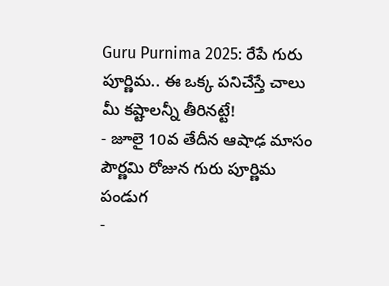Guru Purnima 2025: రేపే గురు పూర్ణిమ.. ఈ ఒక్క పనిచేస్తే చాలు మీ కష్టాలన్నీ తీరినట్టే!
- జూలై 10వ తేదీన ఆషాఢ మాసం పౌర్ణమి రోజున గురు పూర్ణిమ పండుగ
-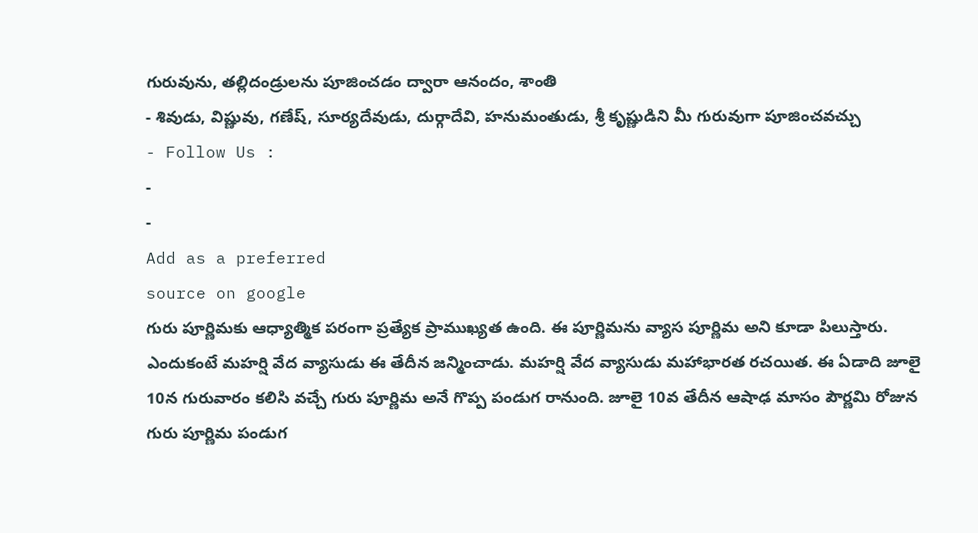గురువును, తల్లిదండ్రులను పూజించడం ద్వారా ఆనందం, శాంతి
- శివుడు, విష్ణువు, గణేష్, సూర్యదేవుడు, దుర్గాదేవి, హనుమంతుడు, శ్రీ కృష్ణుడిని మీ గురువుగా పూజించవచ్చు
- Follow Us :
-
-
Add as a preferred
source on google
గురు పూర్ణిమకు ఆధ్యాత్మిక పరంగా ప్రత్యేక ప్రాముఖ్యత ఉంది. ఈ పూర్ణిమను వ్యాస పూర్ణిమ అని కూడా పిలుస్తారు. ఎందుకంటే మహర్షి వేద వ్యాసుడు ఈ తేదీన జన్మించాడు. మహర్షి వేద వ్యాసుడు మహాభారత రచయిత. ఈ ఏడాది జూలై 10న గురువారం కలిసి వచ్చే గురు పూర్ణిమ అనే గొప్ప పండుగ రానుంది. జూలై 10వ తేదీన ఆషాఢ మాసం పౌర్ణమి రోజున గురు పూర్ణిమ పండుగ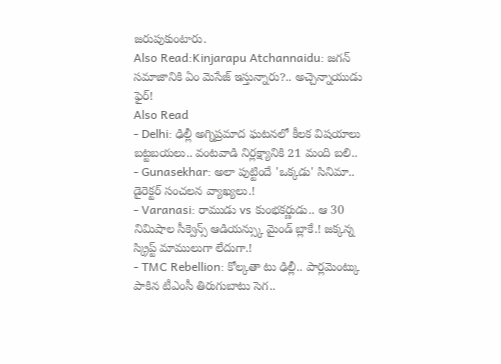జరుపుకుంటారు.
Also Read:Kinjarapu Atchannaidu: జగన్ సమాజానికి ఏం మెసేజ్ ఇస్తున్నారు?.. అచ్చెన్నాయుడు ఫైర్!
Also Read
- Delhi: ఢిల్లీ అగ్నిప్రమాద ఘటనలో కీలక విషయాలు బట్టబయలు.. వంటవాడి నిర్లక్ష్యానికి 21 మంది బలి..
- Gunasekhar: అలా పుట్టిందే 'ఒక్కడు' సినిమా.. డైరెక్టర్ సంచలన వ్యాఖ్యలు.!
- Varanasi: రాముడు vs కుంభకర్ణుడు.. ఆ 30 నిమిషాల సీక్వెన్స్ ఆడియన్స్కు మైండ్ బ్లాకే.! జక్కన్న స్క్రిప్ట్ మాములుగా లేదుగా.!
- TMC Rebellion: కోల్కతా టు ఢిల్లీ.. పార్లమెంట్కు పాకిన టీఎంసీ తిరుగుబాటు సెగ..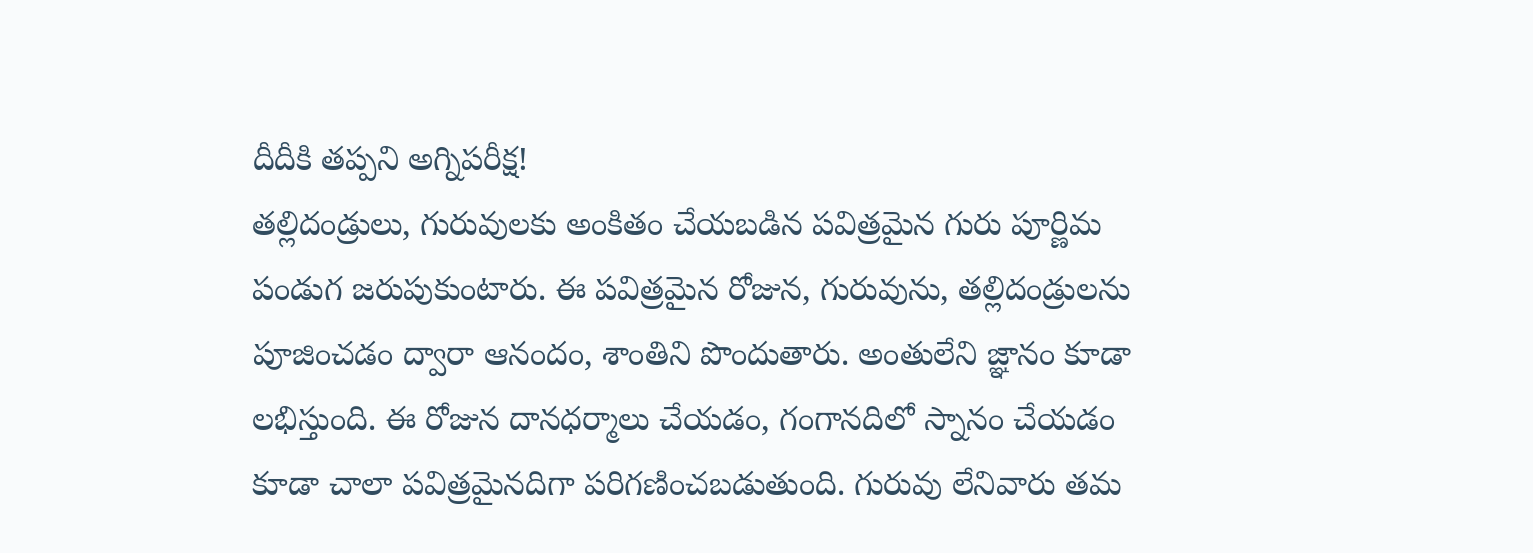దీదీకి తప్పని అగ్నిపరీక్ష!
తల్లిదండ్రులు, గురువులకు అంకితం చేయబడిన పవిత్రమైన గురు పూర్ణిమ పండుగ జరుపుకుంటారు. ఈ పవిత్రమైన రోజున, గురువును, తల్లిదండ్రులను పూజించడం ద్వారా ఆనందం, శాంతిని పొందుతారు. అంతులేని జ్ఞానం కూడా లభిస్తుంది. ఈ రోజున దానధర్మాలు చేయడం, గంగానదిలో స్నానం చేయడం కూడా చాలా పవిత్రమైనదిగా పరిగణించబడుతుంది. గురువు లేనివారు తమ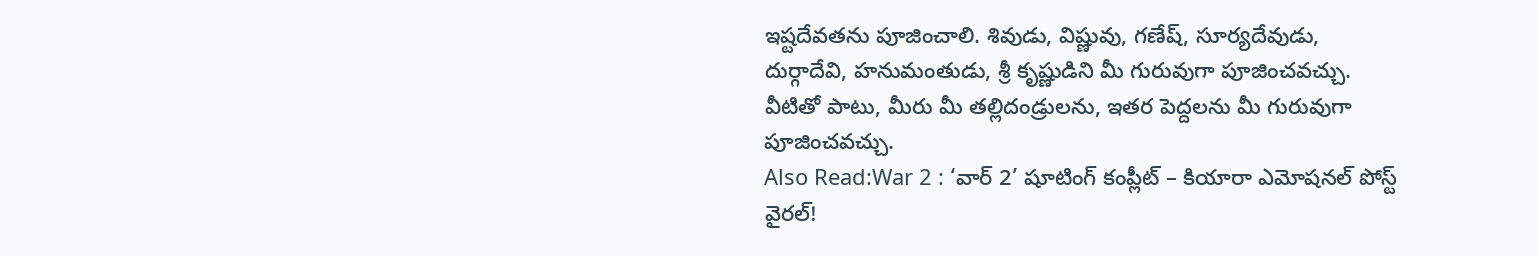ఇష్టదేవతను పూజించాలి. శివుడు, విష్ణువు, గణేష్, సూర్యదేవుడు, దుర్గాదేవి, హనుమంతుడు, శ్రీ కృష్ణుడిని మీ గురువుగా పూజించవచ్చు. వీటితో పాటు, మీరు మీ తల్లిదండ్రులను, ఇతర పెద్దలను మీ గురువుగా పూజించవచ్చు.
Also Read:War 2 : ‘వార్ 2’ షూటింగ్ కంప్లీట్ – కియారా ఎమోషనల్ పోస్ట్ వైరల్!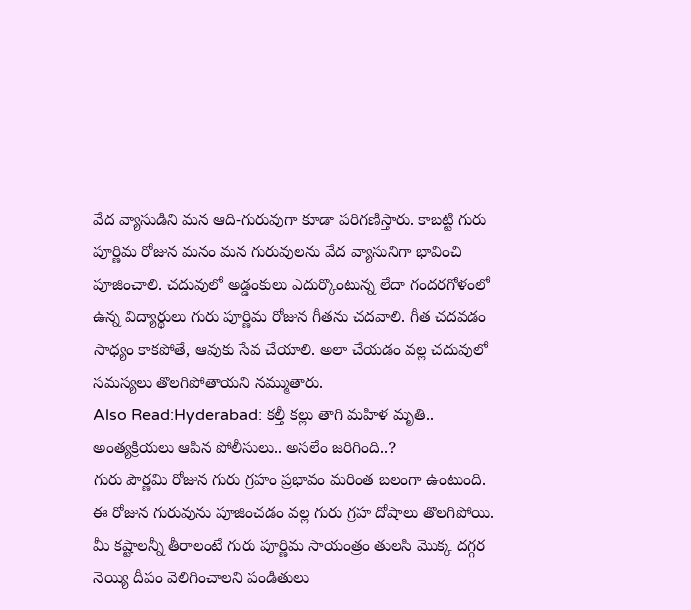వేద వ్యాసుడిని మన ఆది-గురువుగా కూడా పరిగణిస్తారు. కాబట్టి గురు పూర్ణిమ రోజున మనం మన గురువులను వేద వ్యాసునిగా భావించి పూజించాలి. చదువులో అడ్డంకులు ఎదుర్కొంటున్న లేదా గందరగోళంలో ఉన్న విద్యార్థులు గురు పూర్ణిమ రోజున గీతను చదవాలి. గీత చదవడం సాధ్యం కాకపోతే, ఆవుకు సేవ చేయాలి. అలా చేయడం వల్ల చదువులో సమస్యలు తొలగిపోతాయని నమ్ముతారు.
Also Read:Hyderabad: కల్తీ కల్లు తాగి మహిళ మృతి.. అంత్యక్రియలు ఆపిన పోలీసులు.. అసలేం జరిగింది..?
గురు పౌర్ణమి రోజున గురు గ్రహం ప్రభావం మరింత బలంగా ఉంటుంది. ఈ రోజున గురువును పూజించడం వల్ల గురు గ్రహ దోషాలు తొలగిపోయి. మీ కష్టాలన్నీ తీరాలంటే గురు పూర్ణిమ సాయంత్రం తులసి మొక్క దగ్గర నెయ్యి దీపం వెలిగించాలని పండితులు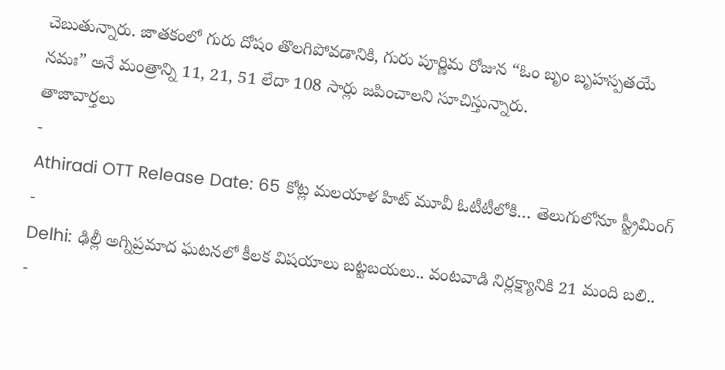చెబుతున్నారు. జాతకంలో గురు దోషం తొలగిపోవడానికి, గురు పూర్ణిమ రోజున “ఓం బృం బృహస్పతయే నమః” అనే మంత్రాన్ని 11, 21, 51 లేదా 108 సార్లు జపించాలని సూచిస్తున్నారు.
తాజావార్తలు
-
Athiradi OTT Release Date: 65 కోట్ల మలయాళ హిట్ మూవీ ఓటీటీలోకి… తెలుగులోనూ స్ట్రీమింగ్
-
Delhi: ఢిల్లీ అగ్నిప్రమాద ఘటనలో కీలక విషయాలు బట్టబయలు.. వంటవాడి నిర్లక్ష్యానికి 21 మంది బలి..
-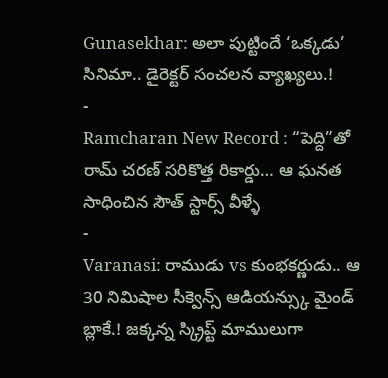Gunasekhar: అలా పుట్టిందే ‘ఒక్కడు’ సినిమా.. డైరెక్టర్ సంచలన వ్యాఖ్యలు.!
-
Ramcharan New Record : “పెద్ది”తో రామ్ చరణ్ సరికొత్త రికార్డు… ఆ ఘనత సాధించిన సౌత్ స్టార్స్ వీళ్ళే
-
Varanasi: రాముడు vs కుంభకర్ణుడు.. ఆ 30 నిమిషాల సీక్వెన్స్ ఆడియన్స్కు మైండ్ బ్లాకే.! జక్కన్న స్క్రిప్ట్ మాములుగా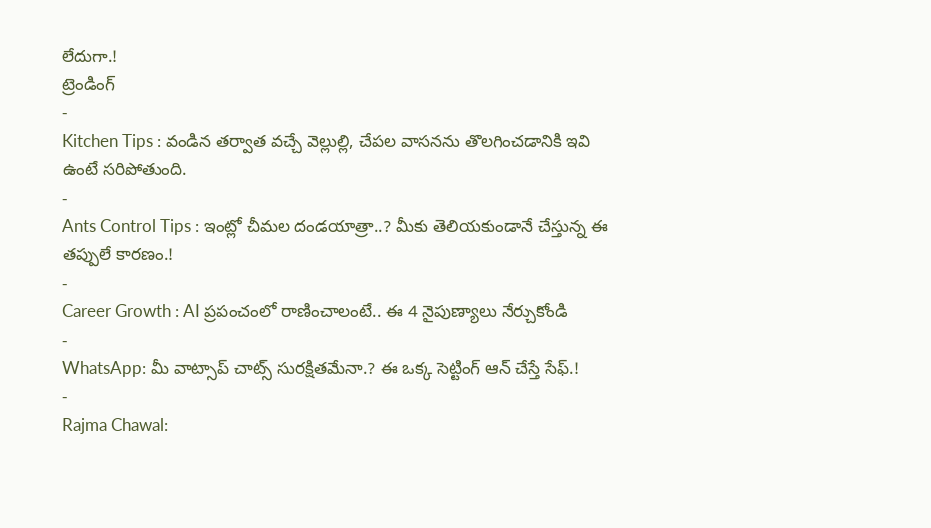లేదుగా.!
ట్రెండింగ్
-
Kitchen Tips : వండిన తర్వాత వచ్చే వెల్లుల్లి, చేపల వాసనను తొలగించడానికి ఇవి ఉంటే సరిపోతుంది.
-
Ants Control Tips : ఇంట్లో చీమల దండయాత్రా..? మీకు తెలియకుండానే చేస్తున్న ఈ తప్పులే కారణం.!
-
Career Growth : AI ప్రపంచంలో రాణించాలంటే.. ఈ 4 నైపుణ్యాలు నేర్చుకోండి
-
WhatsApp: మీ వాట్సాప్ చాట్స్ సురక్షితమేనా.? ఈ ఒక్క సెట్టింగ్ ఆన్ చేస్తే సేఫ్.!
-
Rajma Chawal: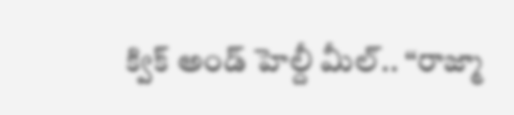క్విక్ అండ్ హెల్దీ మీల్.. “రాజ్మా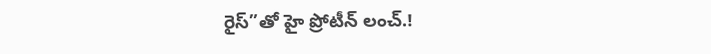రైస్”తో హై ప్రోటీన్ లంచ్.!